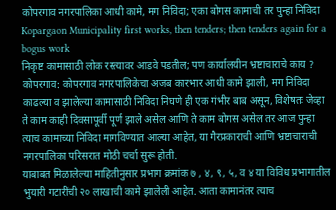कोपरगाव नगरपालिका आधी कामे, मग निविदा; एका बोगस कामाची तर पुन्हा निविदा
Kopargaon Municipality first works, then tenders; then tenders again for a bogus work
निकृष्ट कामासाठी लोक रस्त्यावर आडवे पडतील; पण कार्यालयीन भ्रष्टाचाराचे काय ?
कोपरगाव: कोपरगाव नगरपालिकेचा अजब कारभार आधी कामे झाली, मग निविदा काढल्या व झालेल्या कामासाठी निविदा निघणे ही एक गंभीर बाब असून, विशेषतः जेव्हा ते काम काही दिवसापूर्वी पूर्ण झाले असेल आणि ते काम बोगस असेल तर आज पुन्हा त्याच कामाच्या निविदा मागविण्यात आल्या आहेत, या गैरप्रकाराची आणि भ्रष्टाचाराची नगरपालिका परिसरात मोठी चर्चा सुरू होती.
याबाबत मिळालेल्या माहितीनुसार प्रभाग क्रमांक ७ , ४, ९, ५, व ४ या विविध प्रभागातील भुयारी गटारींची २० लाखाची कामे झालेली आहेत. आता कामानंतर त्याच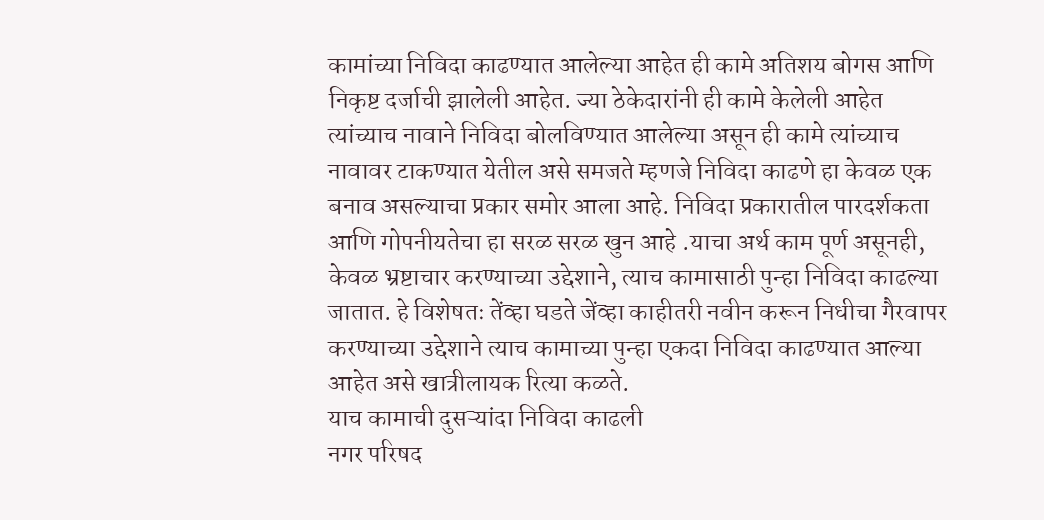कामांच्या निविदा काढण्यात आलेल्या आहेत ही कामे अतिशय बोगस आणि निकृष्ट दर्जाची झालेली आहेत. ज्या ठेकेदारांनी ही कामे केलेली आहेत त्यांच्याच नावाने निविदा बोलविण्यात आलेल्या असून ही कामे त्यांच्याच नावावर टाकण्यात येतील असे समजते म्हणजे निविदा काढणे हा केवळ एक बनाव असल्याचा प्रकार समोर आला आहे. निविदा प्रकारातील पारदर्शकता आणि गोपनीयतेचा हा सरळ सरळ खुन आहे .याचा अर्थ काम पूर्ण असूनही, केवळ भ्रष्टाचार करण्याच्या उद्देशाने, त्याच कामासाठी पुन्हा निविदा काढल्या जातात. हे विशेषतः तेंव्हा घडते जेंव्हा काहीतरी नवीन करून निधीचा गैरवापर करण्याच्या उद्देशाने त्याच कामाच्या पुन्हा एकदा निविदा काढण्यात आल्या आहेत असे खात्रीलायक रित्या कळते.
याच कामाची दुसऱ्यांदा निविदा काढली
नगर परिषद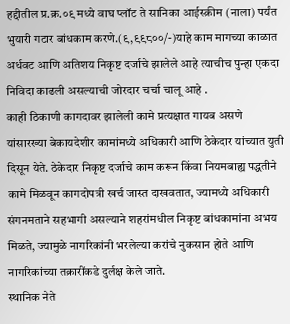हद्दीतील प्र.क्र.०९ मध्ये वाघ प्लॉट ते सानिका आईस्क्रीम (नाला) पर्यंत भुयारी गटार बांधकाम करणे.(९,९९८००/-)याहे काम मागच्या काळात अर्धवट आणि अतिशय निकृष्ट दर्जाचे झालेले आहे त्याचीच पुन्हा एकदा निविदा काढली असल्याची जोरदार चर्चा चालू आहे .
काही ठिकाणी कागदावर झालेली कामे प्रत्यक्षात गायब असणे यांसारख्या बेकायदेशीर कामांमध्ये अधिकारी आणि ठेकेदार यांच्यात युती दिसून येते. ठेकेदार निकृष्ट दर्जाचे काम करून किंवा नियमबाह्य पद्धतीने कामे मिळवून कागदोपत्री खर्च जास्त दाखवतात, ज्यामध्ये अधिकारी संगनमताने सहभागी असल्याने शहरांमधील निकृष्ट बांधकामांना अभय मिळते, ज्यामुळे नागरिकांनी भरलेल्या करांचे नुकसान होते आणि नागरिकांच्या तक्रारींकडे दुर्लक्ष केले जाते.
स्थानिक नेते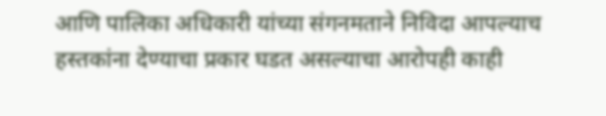आणि पालिका अधिकारी यांच्या संगनमताने निविदा आपल्याच हस्तकांना देण्याचा प्रकार घडत असल्याचा आरोपही काही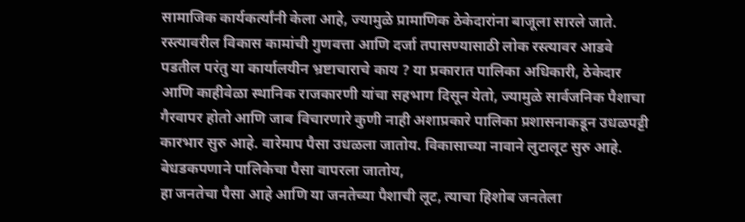सामाजिक कार्यकर्त्यांनी केला आहे, ज्यामुळे प्रामाणिक ठेकेदारांना बाजूला सारले जाते.
रस्त्यावरील विकास कामांची गुणवत्ता आणि दर्जा तपासण्यासाठी लोक रस्त्यावर आडवे पडतील परंतु या कार्यालयीन भ्रष्टाचाराचे काय ? या प्रकारात पालिका अधिकारी, ठेकेदार आणि काहीवेळा स्थानिक राजकारणी यांचा सहभाग दिसून येतो, ज्यामुळे सार्वजनिक पैशाचा गैरवापर होतो आणि जाब विचारणारे कुणी नाही अशाप्रकारे पालिका प्रशासनाकडून उधळपट्टी कारभार सुरु आहे. वारेमाप पैसा उधळला जातोय. विकासाच्या नावाने लुटालूट सुरु आहे. बेधडकपणाने पालिकेचा पैसा वापरला जातोय,
हा जनतेचा पैसा आहे आणि या जनतेच्या पैशाची लूट, त्याचा हिशोब जनतेला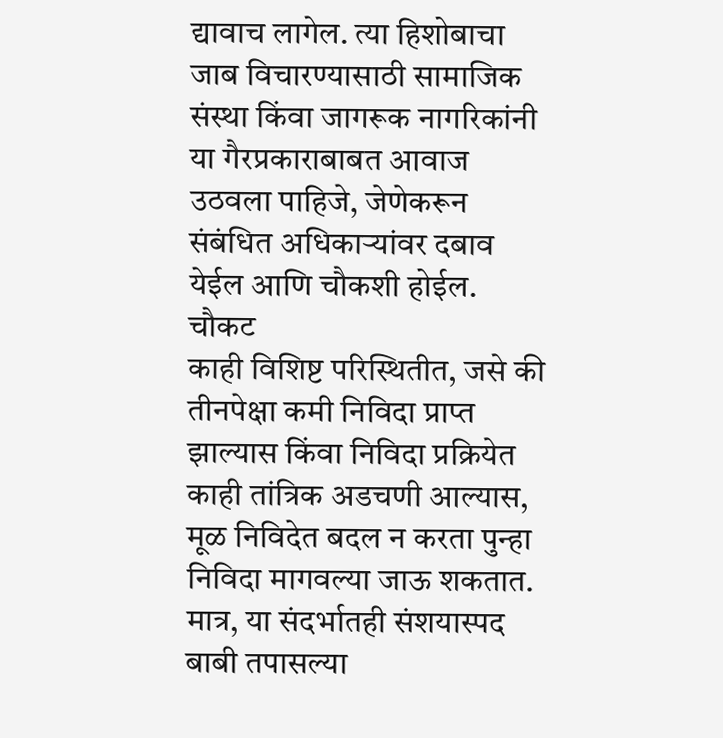द्यावाच लागेल. त्या हिशोबाचा जाब विचारण्यासाठी सामाजिक संस्था किंवा जागरूक नागरिकांनी या गैरप्रकाराबाबत आवाज उठवला पाहिजे, जेणेकरून संबंधित अधिकाऱ्यांवर दबाव येईल आणि चौकशी होईल.
चौकट
काही विशिष्ट परिस्थितीत, जसे की तीनपेक्षा कमी निविदा प्राप्त झाल्यास किंवा निविदा प्रक्रियेत काही तांत्रिक अडचणी आल्यास, मूळ निविदेत बदल न करता पुन्हा निविदा मागवल्या जाऊ शकतात. मात्र, या संदर्भातही संशयास्पद बाबी तपासल्या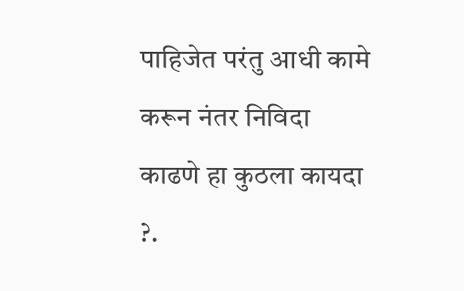पाहिजेत परंतु आधी कामे करून नंतर निविदा काढणे हा कुठला कायदा ?.